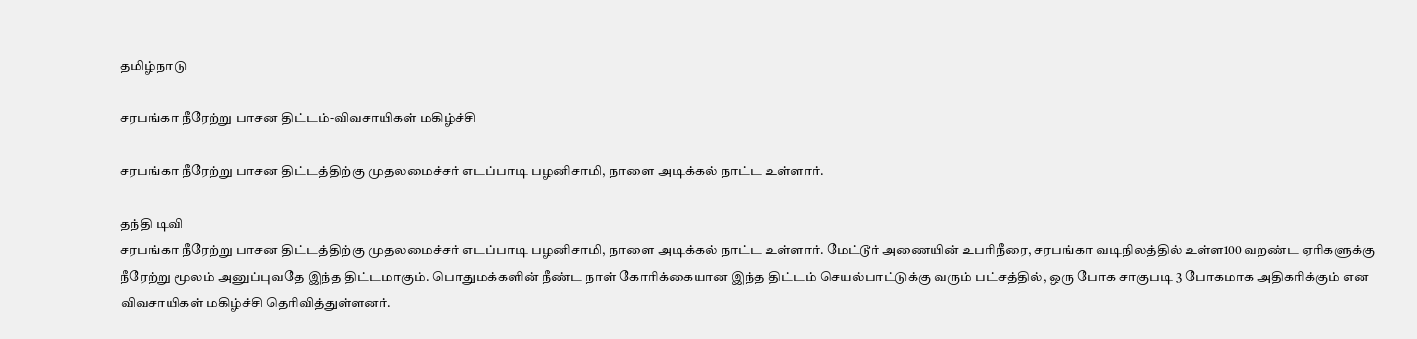தமிழ்நாடு

சரபங்கா நீரேற்று பாசன திட்டம்-விவசாயிகள் மகிழ்ச்சி

சரபங்கா நீரேற்று பாசன திட்டத்திற்கு முதலமைச்சர் எடப்பாடி பழனிசாமி, நாளை அடிக்கல் நாட்ட உள்ளார்.

தந்தி டிவி
சரபங்கா நீரேற்று பாசன திட்டத்திற்கு முதலமைச்சர் எடப்பாடி பழனிசாமி, நாளை அடிக்கல் நாட்ட உள்ளார். மேட்டூர் அணையின் உபரிநீரை, சரபங்கா வடிநிலத்தில் உள்ள100 வறண்ட ஏரிகளுக்கு நீரேற்று மூலம் அனுப்புவதே இந்த திட்டமாகும். பொதுமக்களின் நீண்ட நாள் கோரிக்கையான இந்த திட்டம் செயல்பாட்டுக்கு வரும் பட்சத்தில், ஒரு போக சாகுபடி 3 போகமாக அதிகரிக்கும் என விவசாயிகள் மகிழ்ச்சி தெரிவித்துள்ளனர்.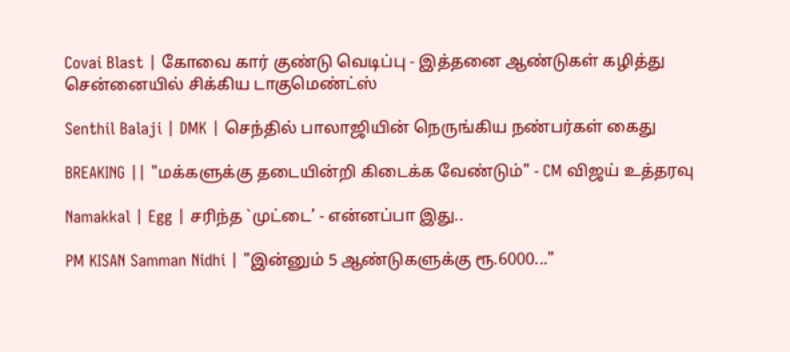Covai Blast | கோவை கார் குண்டு வெடிப்பு - இத்தனை ஆண்டுகள் கழித்து சென்னையில் சிக்கிய டாகுமெண்ட்ஸ்

Senthil Balaji | DMK | செந்தில் பாலாஜியின் நெருங்கிய நண்பர்கள் கைது

BREAKING || "மக்களுக்கு தடையின்றி கிடைக்க வேண்டும்" - CM விஜய் உத்தரவு

Namakkal | Egg | சரிந்த `முட்டை’ - என்னப்பா இது..

PM KISAN Samman Nidhi | "இன்னும் 5 ஆண்டுகளுக்கு ரூ.6000..."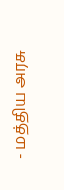- மத்திய அரசு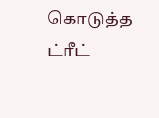கொடுத்த ட்ரீட்